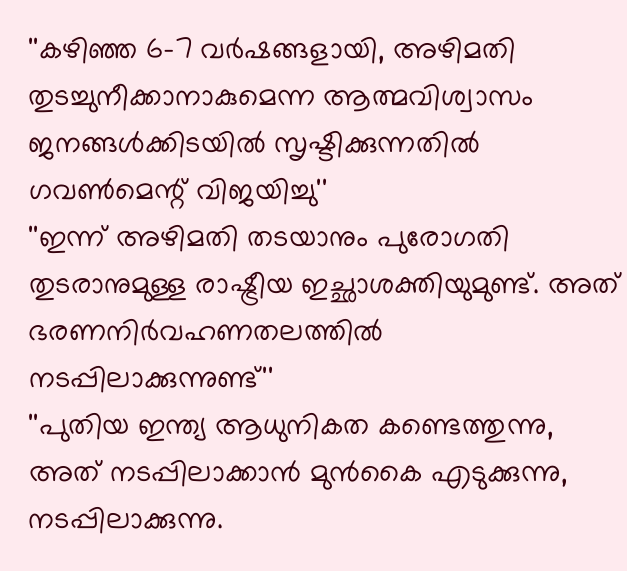''കഴിഞ്ഞ 6-7 വര്‍ഷങ്ങളായി, അഴിമതി തുടച്ചുനീക്കാനാകുമെന്ന ആത്മവിശ്വാസം ജനങ്ങള്‍ക്കിടയില്‍ സൃഷ്ടിക്കുന്നതില്‍ ഗവണ്‍മെന്റ് വിജയിച്ചു''
''ഇന്ന് അഴിമതി തടയാനും പുരോഗതി തുടരാനുമുള്ള രാഷ്ട്രീയ ഇച്ഛാശക്തിയുമുണ്ട്. അത് ഭരണനിര്‍വഹണതലത്തില്‍ നടപ്പിലാക്കുന്നുണ്ട്''
''പുതിയ ഇന്ത്യ ആധുനികത കണ്ടെത്തുന്നു, അത് നടപ്പിലാക്കാന്‍ മുന്‍കൈ എടുക്കുന്നു, നടപ്പിലാക്കുന്നു.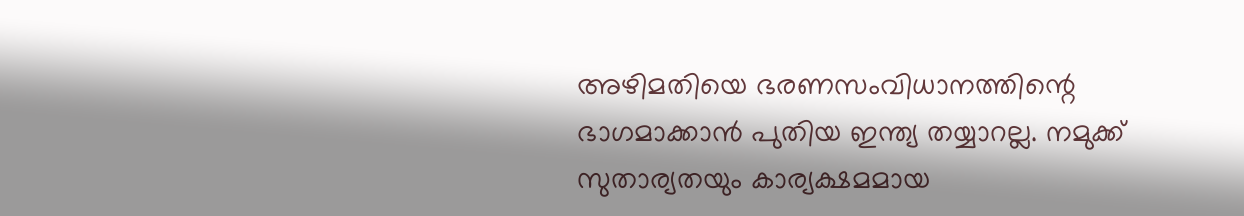അഴിമതിയെ ഭരണസംവിധാനത്തിന്റെ ഭാഗമാക്കാന്‍ പുതിയ ഇന്ത്യ തയ്യാറല്ല. നമുക്ക് സുതാര്യതയും കാര്യക്ഷമമായ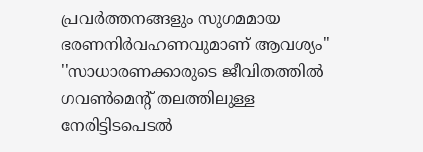പ്രവര്‍ത്തനങ്ങളും സുഗമമായ ഭരണനിര്‍വഹണവുമാണ് ആവശ്യം''
''സാധാരണക്കാരുടെ ജീവിതത്തില്‍ ഗവണ്‍മെന്റ് തലത്തിലുള്ള നേരിട്ടിടപെടല്‍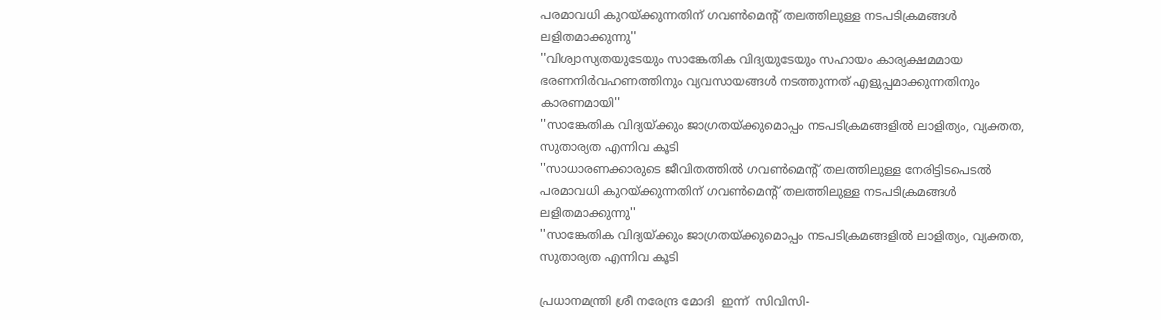പരമാവധി കുറയ്ക്കുന്നതിന് ഗവണ്‍മെന്റ് തലത്തിലുള്ള നടപടിക്രമങ്ങള്‍ ലളിതമാക്കുന്നു''
''വിശ്വാസ്യതയുടേയും സാങ്കേതിക വിദ്യയുടേയും സഹായം കാര്യക്ഷമമായ ഭരണനിര്‍വഹണത്തിനും വ്യവസായങ്ങള്‍ നടത്തുന്നത് എളുപ്പമാക്കുന്നതിനും കാരണമായി''
''സാങ്കേതിക വിദ്യയ്ക്കും ജാഗ്രതയ്ക്കുമൊപ്പം നടപടിക്രമങ്ങളില്‍ ലാളിത്യം, വ്യക്തത, സുതാര്യത എന്നിവ കൂടി
''സാധാരണക്കാരുടെ ജീവിതത്തില്‍ ഗവണ്‍മെന്റ് തലത്തിലുള്ള നേരിട്ടിടപെടല്‍ പരമാവധി കുറയ്ക്കുന്നതിന് ഗവണ്‍മെന്റ് തലത്തിലുള്ള നടപടിക്രമങ്ങള്‍ ലളിതമാക്കുന്നു''
''സാങ്കേതിക വിദ്യയ്ക്കും ജാഗ്രതയ്ക്കുമൊപ്പം നടപടിക്രമങ്ങളില്‍ ലാളിത്യം, വ്യക്തത, സുതാര്യത എന്നിവ കൂടി

പ്രധാനമന്ത്രി ശ്രീ നരേന്ദ്ര മോദി  ഇന്ന്  സിവിസി-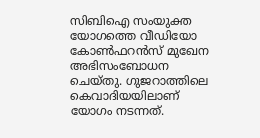സിബിഐ സംയുക്ത യോഗത്തെ വീഡിയോ കോണ്‍ഫറന്‍സ് മുഖേന അഭിസംബോധന ചെയ്തു. ഗുജറാത്തിലെ കെവാദിയയിലാണ് യോഗം നടന്നത്.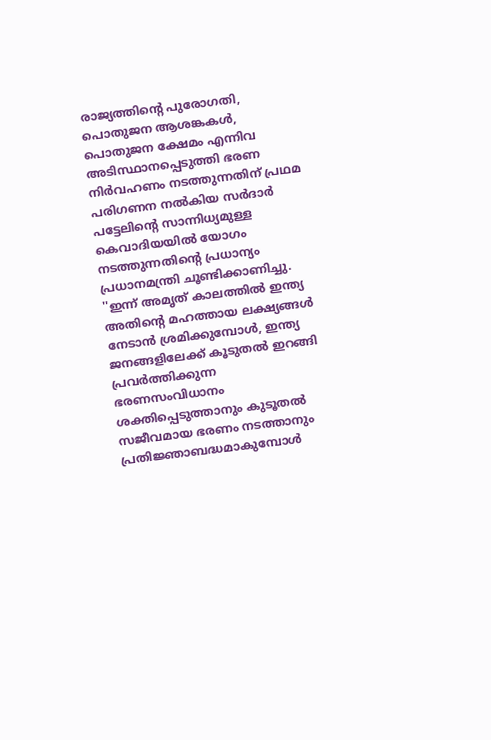രാജ്യത്തിന്റെ പുരോഗതി, പൊതുജന ആശങ്കകള്‍, പൊതുജന ക്ഷേമം എന്നിവ അടിസ്ഥാനപ്പെടുത്തി ഭരണ നിര്‍വഹണം നടത്തുന്നതിന് പ്രഥമ പരിഗണന നല്‍കിയ സര്‍ദാര്‍ പട്ടേലിന്റെ സാന്നിധ്യമുള്ള കെവാദിയയില്‍ യോഗം നടത്തുന്നതിന്റെ പ്രധാന്യം പ്രധാനമന്ത്രി ചൂണ്ടിക്കാണിച്ചു. ''ഇന്ന് അമൃത് കാലത്തില്‍ ഇന്ത്യ അതിന്റെ മഹത്തായ ലക്ഷ്യങ്ങള്‍ നേടാന്‍ ശ്രമിക്കുമ്പോള്‍, ഇന്ത്യ ജനങ്ങളിലേക്ക് കൂടുതല്‍ ഇറങ്ങി പ്രവര്‍ത്തിക്കുന്ന ഭരണസംവിധാനം ശക്തിപ്പെടുത്താനും കുടൂതല്‍ സജീവമായ ഭരണം നടത്താനും പ്രതിജ്ഞാബദ്ധമാകുമ്പോള്‍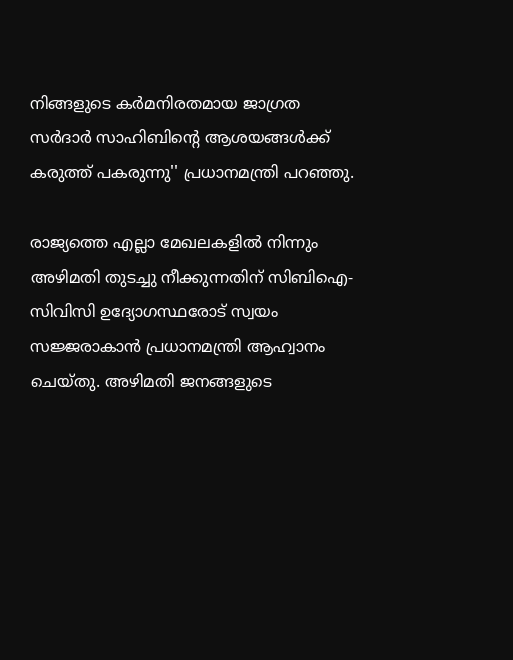നിങ്ങളുടെ കര്‍മനിരതമായ ജാഗ്രത സര്‍ദാര്‍ സാഹിബിന്റെ ആശയങ്ങള്‍ക്ക് കരുത്ത് പകരുന്നു'' പ്രധാനമന്ത്രി പറഞ്ഞു.

രാജ്യത്തെ എല്ലാ മേഖലകളില്‍ നിന്നും അഴിമതി തുടച്ചു നീക്കുന്നതിന് സിബിഐ-സിവിസി ഉദ്യോഗസ്ഥരോട് സ്വയം സജ്ജരാകാന്‍ പ്രധാനമന്ത്രി ആഹ്വാനം ചെയ്തു. അഴിമതി ജനങ്ങളുടെ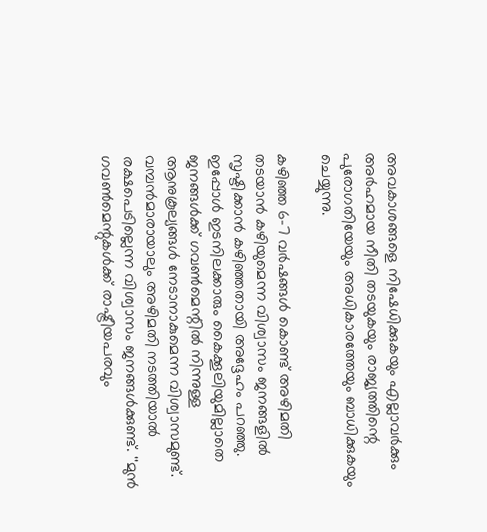അവകാശങ്ങളെ നിഷേധിക്കുകയും എല്ലാവര്‍ക്കും അര്‍ഹമായ നീതി തടയുകയും രാജ്യത്തിന്റെ പുരോഗതിയേയും അധികാരത്തേയും ബാധിക്കുകയും ചെയ്യുന്നു.

കഴിഞ്ഞ 6-7 വര്‍ഷങ്ങള്‍ കൊണ്ട് അഴിമതി തടയാന്‍ കഴിയുമെന്ന വിശ്വാസം ജനങ്ങളില്‍ സൃഷ്ടിക്കാന്‍ കഴിഞ്ഞതായി അദ്ദേഹം പറഞ്ഞു. ഇപ്പോള്‍ ഇടനിലക്കാരും കൈക്കൂലിയുമില്ലാതെ ജനങ്ങള്‍ക്ക് ഗവണ്‍മെന്റില്‍ നിന്നുള്ള ആനുകൂല്യങ്ങള്‍ നേടാനാകുമെന്ന വിശ്വാസമുണ്ട്. വമ്പന്‍മാരായാലും അഴിമതി നടത്തിയാല്‍ രക്ഷപെടില്ലെന്ന വിശ്വാസം ജനങ്ങള്‍ക്കുണ്ട്. ''മുന്‍ ഗവണ്‍മെന്റുകള്‍ക്ക് രാഷ്ട്രീയപരവും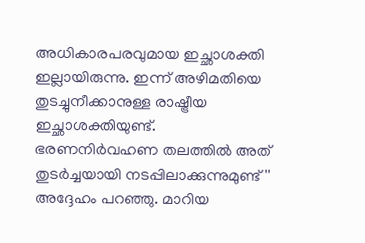അധികാരപരവുമായ ഇച്ഛാശക്തി ഇല്ലായിരുന്നു. ഇന്ന് അഴിമതിയെ തുടച്ചുനീക്കാനുള്ള രാഷ്ട്രീയ ഇച്ഛാശക്തിയുണ്ട്.  ഭരണനിര്‍വഹണ തലത്തില്‍ അത് തുടര്‍ച്ചയായി നടപ്പിലാക്കുന്നുമുണ്ട്'' അദ്ദേഹം പറഞ്ഞു. മാറിയ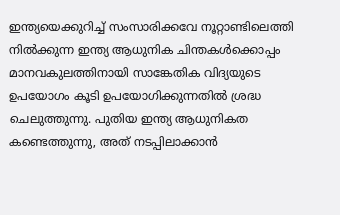ഇന്ത്യയെക്കുറിച്ച് സംസാരിക്കവേ നൂറ്റാണ്ടിലെത്തി നില്‍ക്കുന്ന ഇന്ത്യ ആധുനിക ചിന്തകള്‍ക്കൊപ്പം മാനവകുലത്തിനായി സാങ്കേതിക വിദ്യയുടെ ഉപയോഗം കൂടി ഉപയോഗിക്കുന്നതില്‍ ശ്രദ്ധ ചെലുത്തുന്നു. പുതിയ ഇന്ത്യ ആധുനികത കണ്ടെത്തുന്നു, അത് നടപ്പിലാക്കാന്‍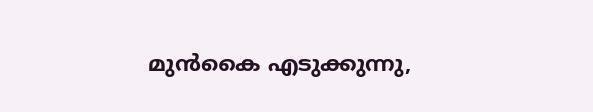മുന്‍കൈ എടുക്കുന്നു,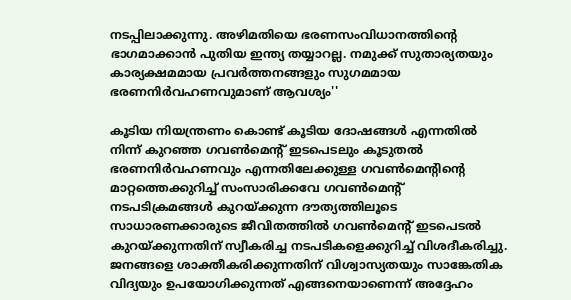നടപ്പിലാക്കുന്നു. അഴിമതിയെ ഭരണസംവിധാനത്തിന്റെ ഭാഗമാക്കാന്‍ പുതിയ ഇന്ത്യ തയ്യാറല്ല. നമുക്ക് സുതാര്യതയും കാര്യക്ഷമമായ പ്രവര്‍ത്തനങ്ങളും സുഗമമായ ഭരണനിര്‍വഹണവുമാണ് ആവശ്യം''

കൂടിയ നിയന്ത്രണം കൊണ്ട് കൂടിയ ദോഷങ്ങള്‍ എന്നതില്‍ നിന്ന് കുറഞ്ഞ ഗവണ്‍മെന്റ് ഇടപെടലും കൂടുതല്‍ ഭരണനിര്‍വഹണവും എന്നതിലേക്കുള്ള ഗവണ്‍മെന്റിന്റെ മാറ്റത്തെക്കുറിച്ച് സംസാരിക്കവേ ഗവണ്‍മെന്റ് നടപടിക്രമങ്ങള്‍ കുറയ്ക്കുന്ന ദൗത്യത്തിലൂടെ സാധാരണക്കാരുടെ ജീവിതത്തില്‍ ഗവണ്‍മെന്റ് ഇടപെടല്‍ കുറയ്ക്കുന്നതിന് സ്വീകരിച്ച നടപടികളെക്കുറിച്ച് വിശദീകരിച്ചു. ജനങ്ങളെ ശാക്തീകരിക്കുന്നതിന് വിശ്വാസ്യതയും സാങ്കേതിക വിദ്യയും ഉപയോഗിക്കുന്നത് എങ്ങനെയാണെന്ന് അദ്ദേഹം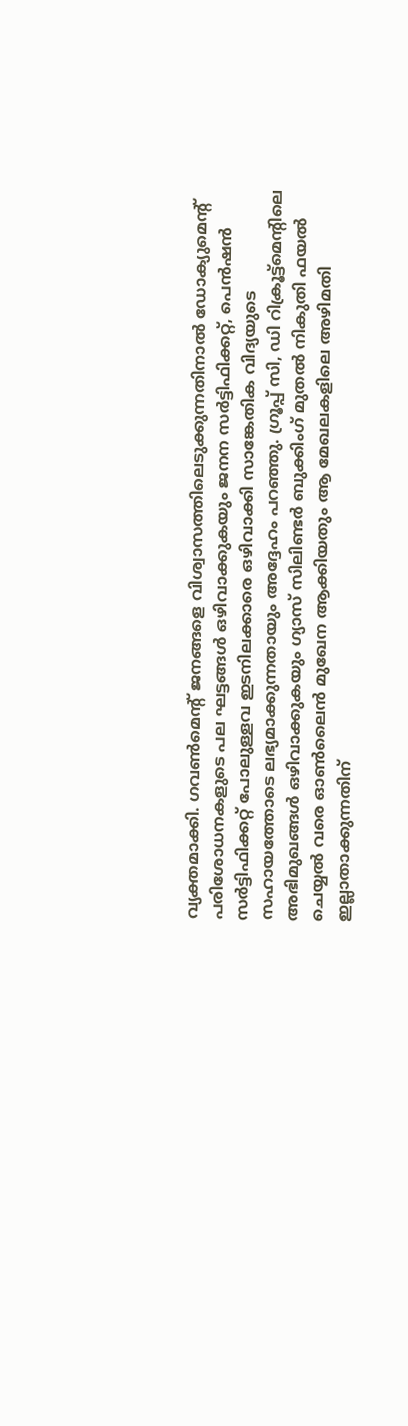വ്യക്തമാക്കി. ഗവണ്‍മെന്റ് ജനങ്ങളെ വിശ്വാസത്തിലെടുക്കുന്നതിനാല്‍ ഡോക്യുമെന്റ് പരിശോധനകളുടെ പല ഘട്ടങ്ങള്‍ ഒഴിവാക്കുകയും ജനന സര്‍ട്ടിഫിക്കറ്റ്, പെന്‍ഷന്‍ സര്‍ട്ടിഫിക്കറ്റ് പോലുള്ളവ ഇടനിലക്കാരെ ഒഴിവാക്കി സാങ്കേതിക വിദ്യയുടെ സഹായത്തോടെ ലഭ്യമാക്കുന്നതായും അദ്ദേഹം പറഞ്ഞു. ഗ്രൂപ്പ് സി, ഡി റിക്രൂട്ട്മെന്റിലെ അഭിമുഖങ്ങള്‍ ഒഴിവാക്കുകയും ഗ്യാസ് സിലിണ്ടര്‍ ബുക്കിംഗ് മുതല്‍ നികുതി ഫയല്‍ ചെയ്യല്‍ വരെ ഓണ്‍ലൈന്‍ മുഖേന ആക്കിയതും ആ മേഖലകളിലെ അഴിമതി ഇല്ലാതാക്കുന്നതിന്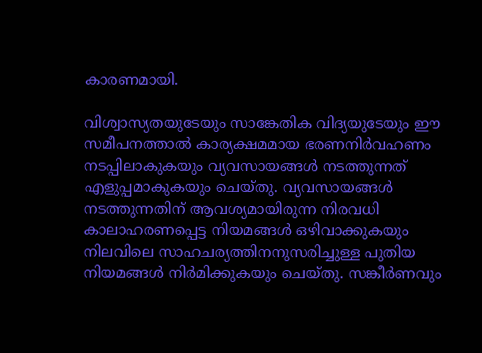കാരണമായി.

വിശ്വാസ്യതയുടേയും സാങ്കേതിക വിദ്യയുടേയും ഈ സമീപനത്താല്‍ കാര്യക്ഷമമായ ഭരണനിര്‍വഹണം നടപ്പിലാകുകയും വ്യവസായങ്ങള്‍ നടത്തുന്നത് എളുപ്പമാകുകയും ചെയ്തു. വ്യവസായങ്ങള്‍ നടത്തുന്നതിന് ആവശ്യമായിരുന്ന നിരവധി കാലാഹരണപ്പെട്ട നിയമങ്ങള്‍ ഒഴിവാക്കുകയും നിലവിലെ സാഹചര്യത്തിനനുസരിച്ചുള്ള പുതിയ നിയമങ്ങള്‍ നിര്‍മിക്കുകയും ചെയ്തു. സങ്കീര്‍ണവും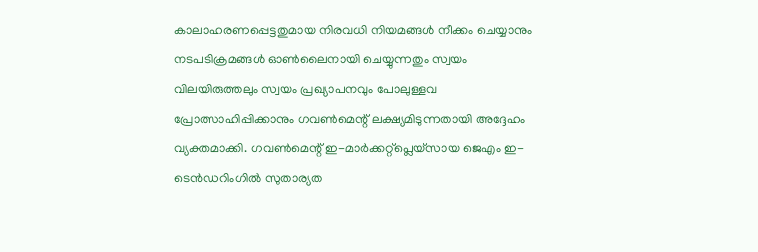കാലാഹരണപ്പെട്ടതുമായ നിരവധി നിയമങ്ങള്‍ നീക്കം ചെയ്യാനും നടപടിക്രമങ്ങള്‍ ഓണ്‍ലൈനായി ചെയ്യുന്നതും സ്വയം വിലയിരുത്തലും സ്വയം പ്രഖ്യാപനവും പോലുള്ളവ പ്രോത്സാഹിപ്പിക്കാനും ഗവണ്‍മെന്റ് ലക്ഷ്യമിടുന്നതായി അദ്ദേഹം വ്യക്തമാക്കി. ഗവണ്‍മെന്റ് ഇ-മാര്‍ക്കറ്റ്പ്ലെയ്സായ ജെഎം ഇ-ടെന്‍ഡറിംഗില്‍ സുതാര്യത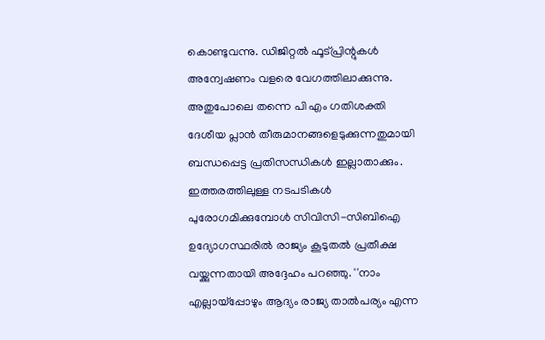കൊണ്ടുവന്നു. ഡിജിറ്റല്‍ ഫൂട്പ്രിന്റുകള്‍ അന്വേഷണം വളരെ വേഗത്തിലാക്കുന്നു. അതുപോലെ തന്നെ പി എം ഗതിശക്തി ദേശീയ പ്ലാന്‍ തീരുമാനങ്ങളെടുക്കുന്നതുമായി ബന്ധപ്പെട്ട പ്രതിസന്ധികള്‍ ഇല്ലാതാക്കും. ഇത്തരത്തിലുള്ള നടപടികള്‍ പുരോഗമിക്കുമ്പോള്‍ സിവിസി-സിബിഐ ഉദ്യോഗസ്ഥരില്‍ രാജ്യം കൂടുതല്‍ പ്രതീക്ഷ വയ്ക്കുന്നതായി അദ്ദേഹം പറഞ്ഞു. ''നാം എല്ലായ്പ്പോഴും ആദ്യം രാജ്യ താല്‍പര്യം എന്ന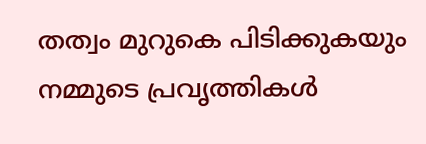തത്വം മുറുകെ പിടിക്കുകയും നമ്മുടെ പ്രവൃത്തികള്‍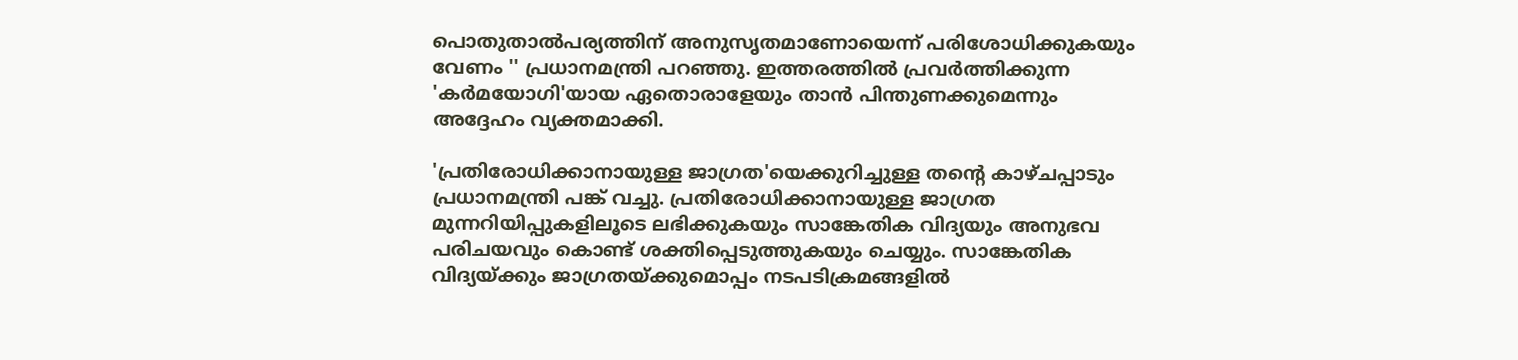പൊതുതാല്‍പര്യത്തിന് അനുസൃതമാണോയെന്ന് പരിശോധിക്കുകയും വേണം '' പ്രധാനമന്ത്രി പറഞ്ഞു. ഇത്തരത്തില്‍ പ്രവര്‍ത്തിക്കുന്ന 'കര്‍മയോഗി'യായ ഏതൊരാളേയും താന്‍ പിന്തുണക്കുമെന്നും അദ്ദേഹം വ്യക്തമാക്കി.

'പ്രതിരോധിക്കാനായുള്ള ജാഗ്രത'യെക്കുറിച്ചുള്ള തന്റെ കാഴ്ചപ്പാടും പ്രധാനമന്ത്രി പങ്ക് വച്ചു. പ്രതിരോധിക്കാനായുള്ള ജാഗ്രത മുന്നറിയിപ്പുകളിലൂടെ ലഭിക്കുകയും സാങ്കേതിക വിദ്യയും അനുഭവ പരിചയവും കൊണ്ട് ശക്തിപ്പെടുത്തുകയും ചെയ്യും. സാങ്കേതിക വിദ്യയ്ക്കും ജാഗ്രതയ്ക്കുമൊപ്പം നടപടിക്രമങ്ങളില്‍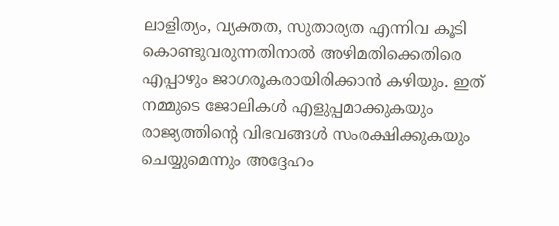ലാളിത്യം, വ്യക്തത, സുതാര്യത എന്നിവ കൂടി കൊണ്ടുവരുന്നതിനാല്‍ അഴിമതിക്കെതിരെ എപ്പാഴും ജാഗരൂകരായിരിക്കാന്‍ കഴിയും. ഇത് നമ്മുടെ ജോലികള്‍ എളുപ്പമാക്കുകയും രാജ്യത്തിന്റെ വിഭവങ്ങള്‍ സംരക്ഷിക്കുകയും ചെയ്യുമെന്നും അദ്ദേഹം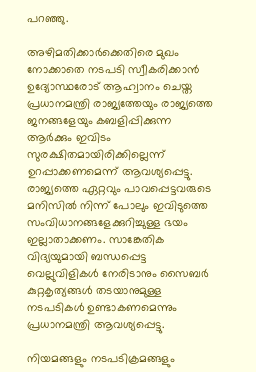പറഞ്ഞു.

അഴിമതിക്കാര്‍ക്കെതിരെ മുഖം നോക്കാതെ നടപടി സ്വീകരിക്കാന്‍ ഉദ്യോസ്ഥരോട് ആഹ്വാനം ചെയ്ത പ്രധാനമന്ത്രി രാജ്യത്തേയും രാജ്യത്തെ ജനങ്ങളേയും കബളിപ്പിക്കുന്ന ആര്‍ക്കും ഇവിടം സുരക്ഷിതമായിരിക്കില്ലെന്ന് ഉറപ്പാക്കണമെന്ന് ആവശ്യപ്പെട്ടു. രാജ്യത്തെ ഏറ്റവും പാവപ്പെട്ടവരുടെ മനിസില്‍ നിന്ന് പോലും ഇവിടുത്തെ സംവിധാനങ്ങളേക്കുറിച്ചുള്ള ഭയം ഇല്ലാതാക്കണം. സാങ്കേതിക വിദ്യയുമായി ബന്ധപ്പെട്ട വെല്ലുവിളികള്‍ നേരിടാനും സൈബര്‍ കുറ്റകൃത്യങ്ങള്‍ തടയാനുമുള്ള നടപടികള്‍ ഉണ്ടാകണമെന്നും പ്രധാനമന്ത്രി ആവശ്യപ്പെട്ടു.

നിയമങ്ങളും നടപടിക്രമങ്ങളും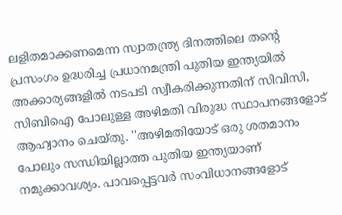ലളിതമാക്കണമെന്ന സ്വാതന്ത്ര്യ ദിനത്തിലെ തന്റെ പ്രസംഗം ഉദ്ധരിച്ച പ്രധാനമന്ത്രി പുതിയ ഇന്ത്യയില്‍ അക്കാര്യങ്ങളില്‍ നടപടി സ്വീകരിക്കുന്നതിന് സിവിസി, സിബിഐ പോലുള്ള അഴിമതി വിരുദ്ധ സ്ഥാപനങ്ങളോട് ആഹ്വാനം ചെയ്തു. ''അഴിമതിയോട് ഒരു ശതമാനം പോലും സന്ധിയില്ലാത്ത പുതിയ ഇന്ത്യയാണ് നമുക്കാവശ്യം. പാവപ്പെട്ടവര്‍ സംവിധാനങ്ങളോട്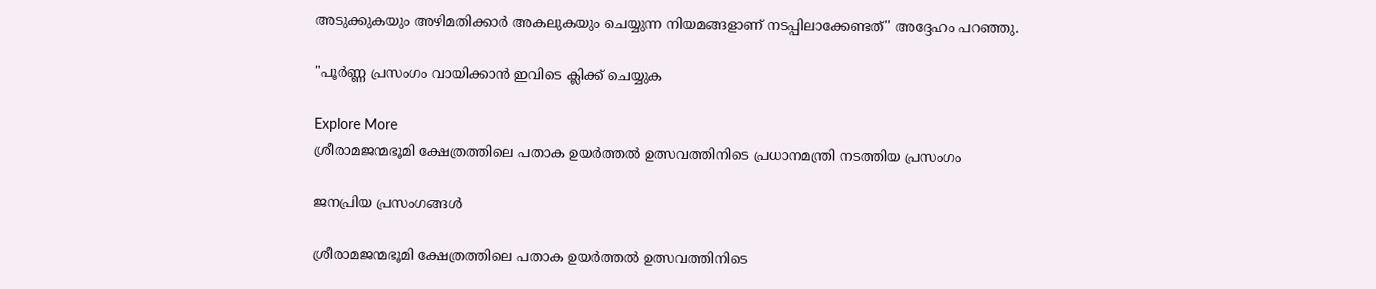അടുക്കുകയും അഴിമതിക്കാര്‍ അകലുകയും ചെയ്യുന്ന നിയമങ്ങളാണ് നടപ്പിലാക്കേണ്ടത്'' അദ്ദേഹം പറഞ്ഞു.

"പൂർണ്ണ പ്രസംഗം വായിക്കാൻ ഇവിടെ ക്ലിക്ക് ചെയ്യുക

Explore More
ശ്രീരാമജന്മഭൂമി ക്ഷേത്രത്തിലെ പതാക ഉയർത്തൽ ഉത്സവത്തിനിടെ പ്രധാനമന്ത്രി നടത്തിയ പ്രസംഗം

ജനപ്രിയ പ്രസംഗങ്ങൾ

ശ്രീരാമജന്മഭൂമി ക്ഷേത്രത്തിലെ പതാക ഉയർത്തൽ ഉത്സവത്തിനിടെ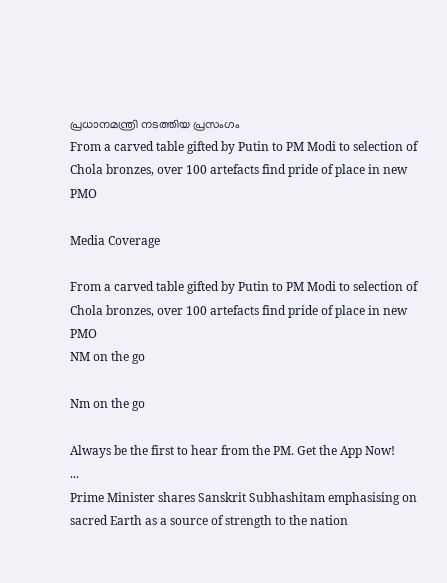പ്രധാനമന്ത്രി നടത്തിയ പ്രസംഗം
From a carved table gifted by Putin to PM Modi to selection of Chola bronzes, over 100 artefacts find pride of place in new PMO

Media Coverage

From a carved table gifted by Putin to PM Modi to selection of Chola bronzes, over 100 artefacts find pride of place in new PMO
NM on the go

Nm on the go

Always be the first to hear from the PM. Get the App Now!
...
Prime Minister shares Sanskrit Subhashitam emphasising on sacred Earth as a source of strength to the nation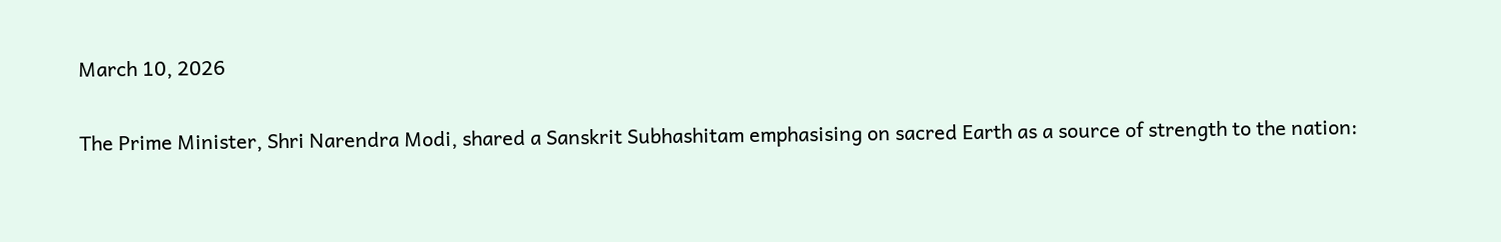March 10, 2026

The Prime Minister, Shri Narendra Modi, shared a Sanskrit Subhashitam emphasising on sacred Earth as a source of strength to the nation: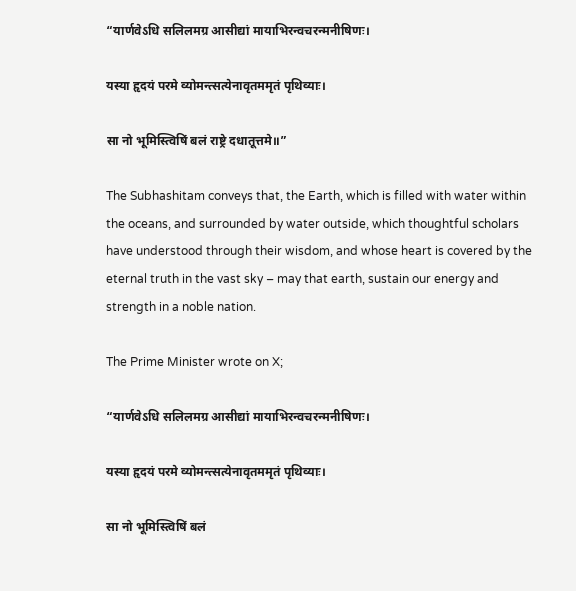“यार्णवेऽधि सलिलमग्र आसीद्यां मायाभिरन्वचरन्मनीषिणः।

यस्या हृदयं परमे व्योमन्त्सत्येनावृतममृतं पृथिव्याः।

सा नो भूमिस्त्विषिं बलं राष्ट्रे दधातूत्तमे॥”

The Subhashitam conveys that, the Earth, which is filled with water within the oceans, and surrounded by water outside, which thoughtful scholars have understood through their wisdom, and whose heart is covered by the eternal truth in the vast sky – may that earth, sustain our energy and strength in a noble nation.

The Prime Minister wrote on X;

“यार्णवेऽधि सलिलमग्र आसीद्यां मायाभिरन्वचरन्मनीषिणः।

यस्या हृदयं परमे व्योमन्त्सत्येनावृतममृतं पृथिव्याः।

सा नो भूमिस्त्विषिं बलं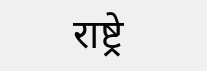राष्ट्रे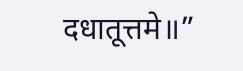दधातूत्तमे॥”